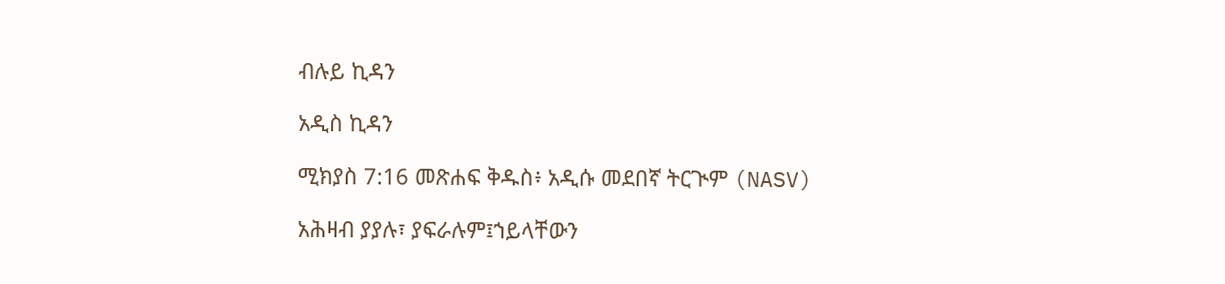ብሉይ ኪዳን

አዲስ ኪዳን

ሚክያስ 7:16 መጽሐፍ ቅዱስ፥ አዲሱ መደበኛ ትርጒም (NASV)

አሕዛብ ያያሉ፣ ያፍራሉም፤ኀይላቸውን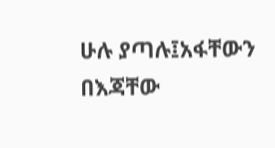ሁሉ ያጣሉ፤አፋቸውን በእጃቸው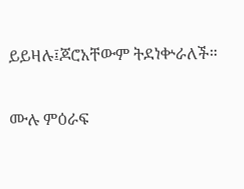ይይዛሉ፤ጆሮአቸውም ትደነቍራለች።

ሙሉ ምዕራፍ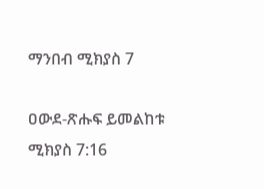ማንበብ ሚክያስ 7

ዐውደ-ጽሑፍ ይመልከቱ ሚክያስ 7:16